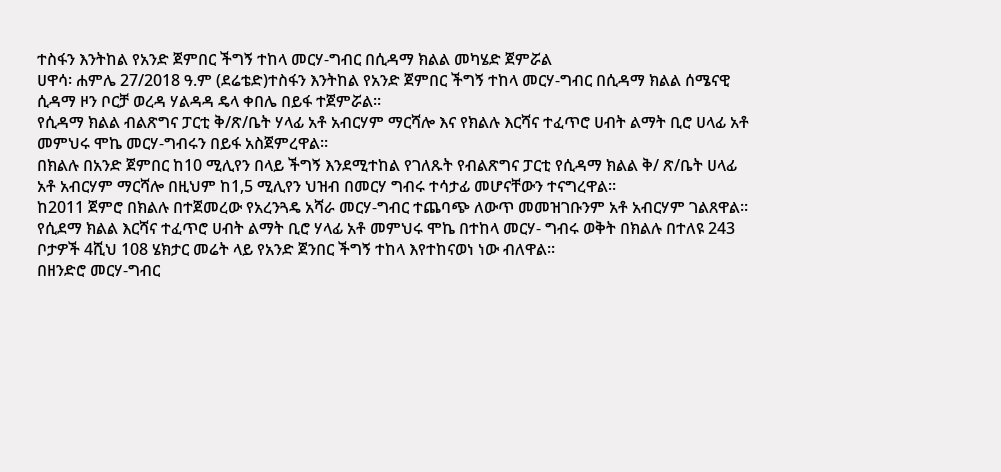ተስፋን እንትከል የአንድ ጀምበር ችግኝ ተከላ መርሃ-ግብር በሲዳማ ክልል መካሄድ ጀምሯል
ሀዋሳ፡ ሐምሌ 27/2018 ዓ.ም (ደሬቴድ)ተስፋን እንትከል የአንድ ጀምበር ችግኝ ተከላ መርሃ-ግብር በሲዳማ ክልል ሰሜናዊ ሲዳማ ዞን ቦርቻ ወረዳ ሃልዳዳ ዴላ ቀበሌ በይፋ ተጀምሯል፡፡
የሲዳማ ክልል ብልጽግና ፓርቲ ቅ/ጽ/ቤት ሃላፊ አቶ አብርሃም ማርሻሎ እና የክልሉ እርሻና ተፈጥሮ ሀብት ልማት ቢሮ ሀላፊ አቶ መምህሩ ሞኬ መርሃ-ግብሩን በይፋ አስጀምረዋል፡፡
በክልሉ በአንድ ጀምበር ከ10 ሚሊየን በላይ ችግኝ እንደሚተከል የገለጹት የብልጽግና ፓርቲ የሲዳማ ክልል ቅ/ ጽ/ቤት ሀላፊ አቶ አብርሃም ማርሻሎ በዚህም ከ1,5 ሚሊየን ህዝብ በመርሃ ግብሩ ተሳታፊ መሆናቸውን ተናግረዋል፡፡
ከ2011 ጀምሮ በክልሉ በተጀመረው የአረንጓዴ አሻራ መርሃ-ግብር ተጨባጭ ለውጥ መመዝገቡንም አቶ አብርሃም ገልጸዋል፡፡
የሲደማ ክልል እርሻና ተፈጥሮ ሀብት ልማት ቢሮ ሃላፊ አቶ መምህሩ ሞኬ በተከላ መርሃ- ግብሩ ወቅት በክልሉ በተለዩ 243 ቦታዎች 4ሺህ 108 ሄክታር መሬት ላይ የአንድ ጀንበር ችግኝ ተከላ እየተከናወነ ነው ብለዋል፡፡
በዘንድሮ መርሃ-ግብር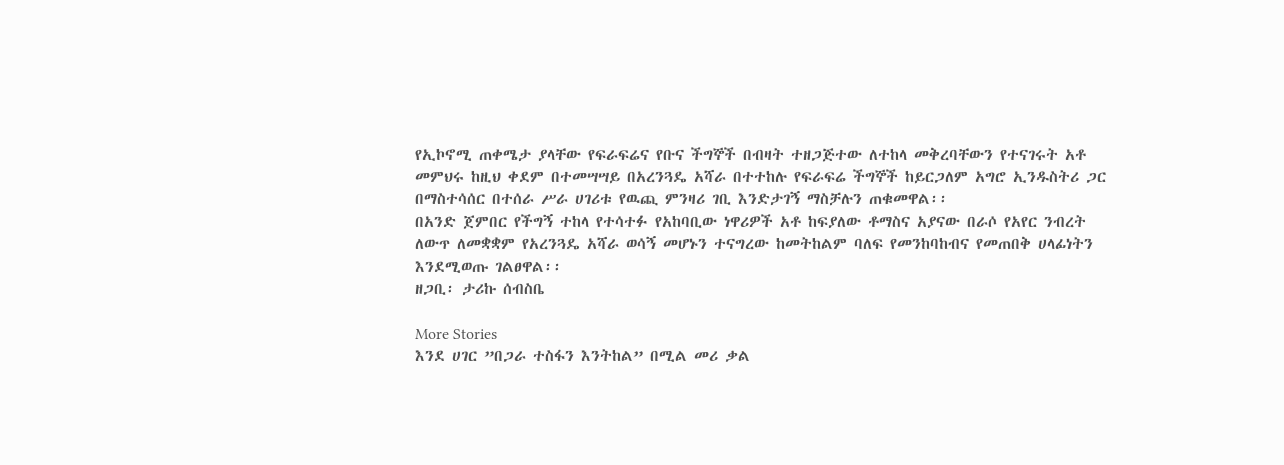የኢኮኖሚ ጠቀሜታ ያላቸው የፍራፍሬና የቡና ችግኞች በብዛት ተዘጋጅተው ለተከላ መቅረባቸውን የተናገሩት አቶ መምህሩ ከዚህ ቀደም በተመሣሣይ በአረንጓዴ አሻራ በተተከሉ የፍራፍሬ ችግኞች ከይርጋለም አግሮ ኢንዱስትሪ ጋር በማስተሳሰር በተሰራ ሥራ ሀገሪቱ የዉጪ ምንዛሪ ገቢ እንድታገኝ ማስቻሉን ጠቁመዋል፡፡
በአንድ ጀምበር የችግኝ ተከላ የተሳተፉ የአከባቢው ነዋሪዎች አቶ ከፍያለው ቶማስና አያናው በራሶ የአየር ንብረት ለውጥ ለመቋቋም የአረንጓዴ አሻራ ወሳኝ መሆኑን ተናግረው ከመትከልም ባለፍ የመንከባከብና የመጠበቅ ሀላፊነትን እንደሚወጡ ገልፀዋል፡፡
ዘጋቢ፡ ታሪኩ ሰብስቤ

More Stories
እንደ ሀገር ”በጋራ ተስፋን እንትከል” በሚል መሪ ቃል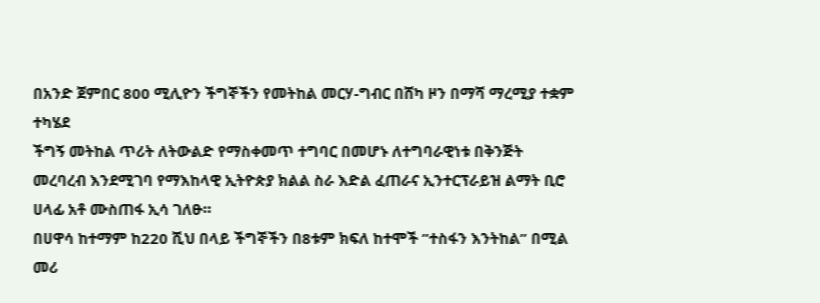በአንድ ጀምበር 800 ሚሊዮን ችግኞችን የመትከል መርሃ-ግብር በሸካ ዞን በማሻ ማረሚያ ተቋም ተካሄደ
ችግኝ መትከል ጥሪት ለትውልድ የማስቀመጥ ተግባር በመሆኑ ለተግባራዊነቱ በቅንጅት መረባረብ እንደሚገባ የማእከላዊ ኢትዮጵያ ክልል ስራ እድል ፈጠራና ኢንተርፕራይዝ ልማት ቢሮ ሀላፊ አቶ ሙስጠፋ ኢሳ ገለፁ።
በሀዋሳ ከተማም ከ220 ሺህ በላይ ችግኞችን በ8ቱም ክፍለ ከተሞች ”ተስፋን እንትከል” በሚል መሪ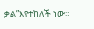ቃል”እየተከለች ነው።